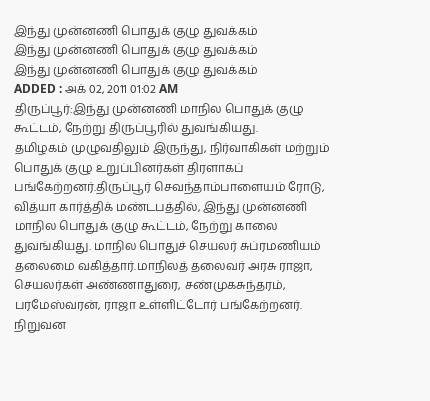இந்து முன்னணி பொதுக் குழு துவக்கம்
இந்து முன்னணி பொதுக் குழு துவக்கம்
இந்து முன்னணி பொதுக் குழு துவக்கம்
ADDED : அக் 02, 2011 01:02 AM
திருப்பூர்:இந்து முன்னணி மாநில பொதுக் குழு கூட்டம், நேற்று திருப்பூரில் துவங்கியது.
தமிழகம் முழுவதிலும் இருந்து, நிர்வாகிகள் மற்றும் பொதுக் குழு உறுப்பினர்கள் திரளாகப் பங்கேற்றனர்.திருப்பூர் செவந்தாம்பாளையம் ரோடு, வித்யா கார்த்திக் மண்டபத்தில், இந்து முன்னணி மாநில பொதுக் குழு கூட்டம், நேற்று காலை துவங்கியது. மாநில பொதுச் செயலர் சுப்ரமணியம் தலைமை வகித்தார்.மாநிலத் தலைவர் அரசு ராஜா, செயலர்கள் அண்ணாதுரை, சண்முகசுந்தரம், பரமேஸ்வரன், ராஜா உள்ளிட்டோர் பங்கேற்றனர். நிறுவன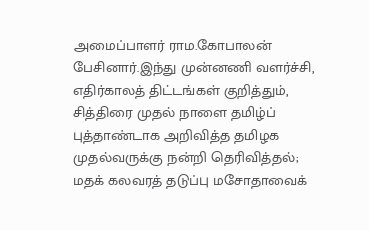அமைப்பாளர் ராம.கோபாலன் பேசினார்.இந்து முன்னணி வளர்ச்சி, எதிர்காலத் திட்டங்கள் குறித்தும், சித்திரை முதல் நாளை தமிழ்ப் புத்தாண்டாக அறிவித்த தமிழக முதல்வருக்கு நன்றி தெரிவித்தல்; மதக் கலவரத் தடுப்பு மசோதாவைக்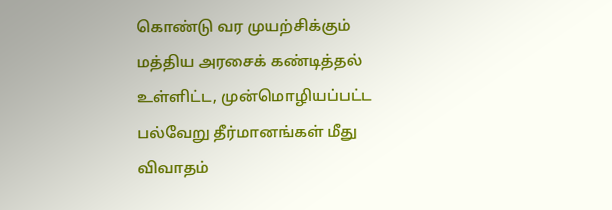கொண்டு வர முயற்சிக்கும் மத்திய அரசைக் கண்டித்தல் உள்ளிட்ட, முன்மொழியப்பட்ட பல்வேறு தீர்மானங்கள் மீது விவாதம்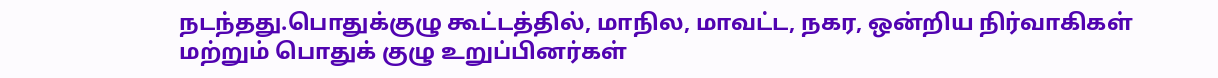நடந்தது.பொதுக்குழு கூட்டத்தில், மாநில, மாவட்ட, நகர, ஒன்றிய நிர்வாகிகள் மற்றும் பொதுக் குழு உறுப்பினர்கள்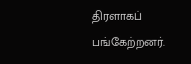திரளாகப் பங்கேற்றனர்.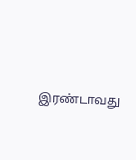இரண்டாவது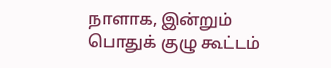நாளாக, இன்றும் பொதுக் குழு கூட்டம்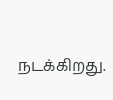நடக்கிறது.